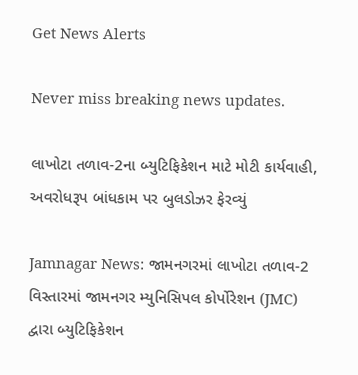Get News Alerts

Never miss breaking news updates.

લાખોટા તળાવ-2ના બ્યુટિફિકેશન માટે મોટી કાર્યવાહી, અવરોધરૂપ બાંધકામ પર બુલડોઝર ફેરવ્યું

Jamnagar News: જામનગરમાં લાખોટા તળાવ-2 વિસ્તારમાં જામનગર મ્યુનિસિપલ કોર્પોરેશન (JMC) દ્વારા બ્યુટિફિકેશન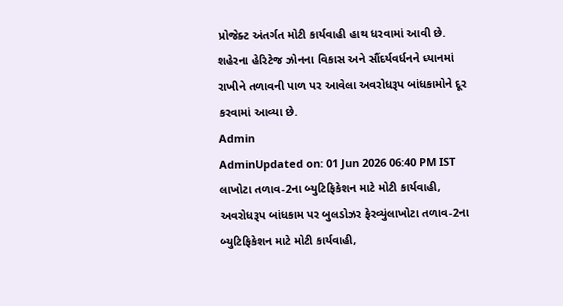પ્રોજેક્ટ અંતર્ગત મોટી કાર્યવાહી હાથ ધરવામાં આવી છે. શહેરના હેરિટેજ ઝોનના વિકાસ અને સૌંદર્યવર્ધનને ધ્યાનમાં રાખીને તળાવની પાળ પર આવેલા અવરોધરૂપ બાંધકામોને દૂર કરવામાં આવ્યા છે.
Admin
AdminUpdated on: 01 Jun 2026 06:40 PM IST
લાખોટા તળાવ-2ના બ્યુટિફિકેશન માટે મોટી કાર્યવાહી, અવરોધરૂપ બાંધકામ પર બુલડોઝર ફેરવ્યુંલાખોટા તળાવ-2ના બ્યુટિફિકેશન માટે મોટી કાર્યવાહી,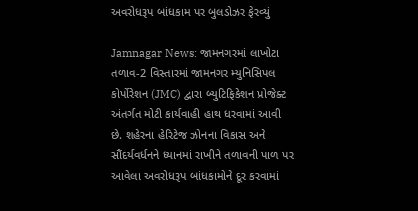અવરોધરૂપ બાંધકામ પર બુલડોઝર ફેરવ્યું

Jamnagar News: જામનગરમાં લાખોટા તળાવ-2 વિસ્તારમાં જામનગર મ્યુનિસિપલ કોર્પોરેશન (JMC) દ્વારા બ્યુટિફિકેશન પ્રોજેક્ટ અંતર્ગત મોટી કાર્યવાહી હાથ ધરવામાં આવી છે. શહેરના હેરિટેજ ઝોનના વિકાસ અને સૌંદર્યવર્ધનને ધ્યાનમાં રાખીને તળાવની પાળ પર આવેલા અવરોધરૂપ બાંધકામોને દૂર કરવામાં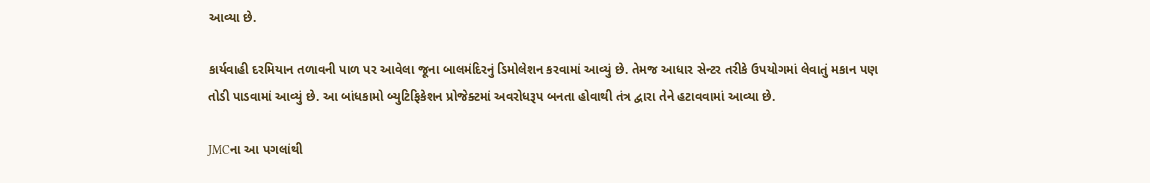આવ્યા છે.

કાર્યવાહી દરમિયાન તળાવની પાળ પર આવેલા જૂના બાલમંદિરનું ડિમોલેશન કરવામાં આવ્યું છે. તેમજ આધાર સેન્ટર તરીકે ઉપયોગમાં લેવાતું મકાન પણ તોડી પાડવામાં આવ્યું છે. આ બાંધકામો બ્યુટિફિકેશન પ્રોજેક્ટમાં અવરોધરૂપ બનતા હોવાથી તંત્ર દ્વારા તેને હટાવવામાં આવ્યા છે.

JMCના આ પગલાંથી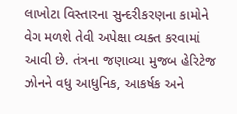લાખોટા વિસ્તારના સુન્દરીકરણના કામોને વેગ મળશે તેવી અપેક્ષા વ્યક્ત કરવામાં આવી છે. તંત્રના જણાવ્યા મુજબ હેરિટેજ ઝોનને વધુ આધુનિક, આકર્ષક અને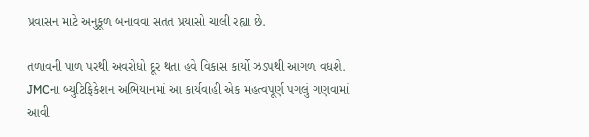પ્રવાસન માટે અનુકૂળ બનાવવા સતત પ્રયાસો ચાલી રહ્યા છે.

તળાવની પાળ પરથી અવરોધો દૂર થતા હવે વિકાસ કાર્યો ઝડપથી આગળ વધશે. JMCના બ્યુટિફિકેશન અભિયાનમાં આ કાર્યવાહી એક મહત્વપૂર્ણ પગલું ગણવામાં આવી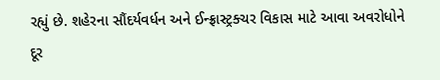રહ્યું છે. શહેરના સૌંદર્યવર્ધન અને ઈન્ફ્રાસ્ટ્રક્ચર વિકાસ માટે આવા અવરોધોને દૂર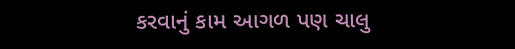કરવાનું કામ આગળ પણ ચાલુ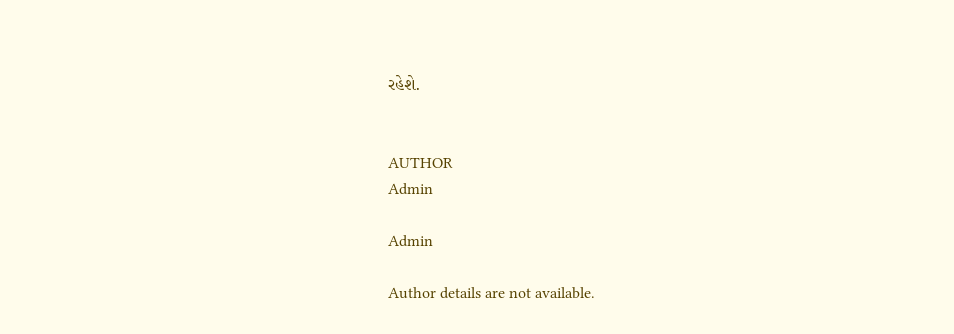રહેશે.


AUTHOR
Admin

Admin

Author details are not available.